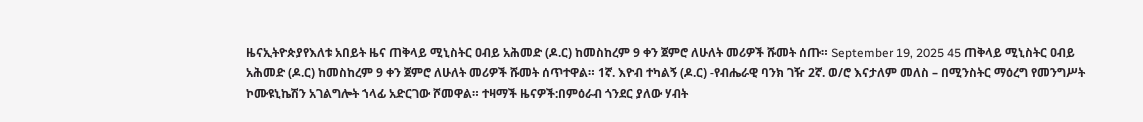ዜናኢትዮጵያየእለቱ አበይት ዜና ጠቅላይ ሚኒስትር ዐብይ አሕመድ (ዶ.ር) ከመስከረም 9 ቀን ጀምሮ ለሁለት መሪዎች ሹመት ሰጡ። September 19, 2025 45 ጠቅላይ ሚኒስትር ዐብይ አሕመድ (ዶ.ር) ከመስከረም 9 ቀን ጀምሮ ለሁለት መሪዎች ሹመት ሰጥተዋል። 1ኛ. እዮብ ተካልኝ (ዶ.ር) -የብሔራዊ ባንክ ገዥ 2ኛ. ወ/ሮ እናታለም መለስ – በሚንስትር ማዕረግ የመንግሥት ኮሙዩኒኬሽን አገልግሎት ኀላፊ አድርገው ሾመዋል። ተዛማች ዜናዎች:በምዕራብ ጎንደር ያለው ሃብት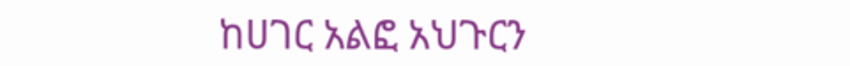ከሀገር አልፎ አህጉርን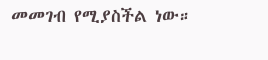መመገብ የሚያስችል ነው።